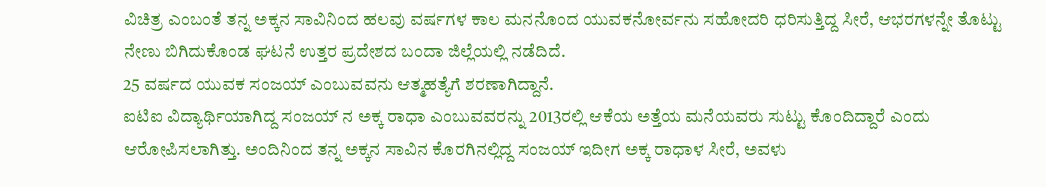ವಿಚಿತ್ರ ಎಂಬಂತೆ ತನ್ನ ಅಕ್ಕನ ಸಾವಿನಿಂದ ಹಲವು ವರ್ಷಗಳ ಕಾಲ ಮನನೊಂದ ಯುವಕನೋರ್ವನು ಸಹೋದರಿ ಧರಿಸುತ್ತಿದ್ದ ಸೀರೆ, ಆಭರಗಳನ್ನೇ ತೊಟ್ಟು ನೇಣು ಬಿಗಿದುಕೊಂಡ ಘಟನೆ ಉತ್ತರ ಪ್ರದೇಶದ ಬಂದಾ ಜಿಲ್ಲೆಯಲ್ಲಿ ನಡೆದಿದೆ.
25 ವರ್ಷದ ಯುವಕ ಸಂಜಯ್ ಎಂಬುವವನು ಆತ್ಮಹತ್ಯೆಗೆ ಶರಣಾಗಿದ್ದಾನೆ.
ಐಟಿಐ ವಿದ್ಯಾರ್ಥಿಯಾಗಿದ್ದ ಸಂಜಯ್ ನ ಅಕ್ಕ ರಾಧಾ ಎಂಬುವವರನ್ನು 2013ರಲ್ಲಿ ಆಕೆಯ ಅತ್ತೆಯ ಮನೆಯವರು ಸುಟ್ಟು ಕೊಂದಿದ್ದಾರೆ ಎಂದು ಆರೋಪಿಸಲಾಗಿತ್ತು. ಅಂದಿನಿಂದ ತನ್ನ ಅಕ್ಕನ ಸಾವಿನ ಕೊರಗಿನಲ್ಲಿದ್ದ ಸಂಜಯ್ ಇದೀಗ ಅಕ್ಕ ರಾಧಾಳ ಸೀರೆ, ಅವಳು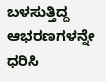ಬಳಸುತ್ತಿದ್ದ ಆಭರಣಗಳನ್ನೇ ಧರಿಸಿ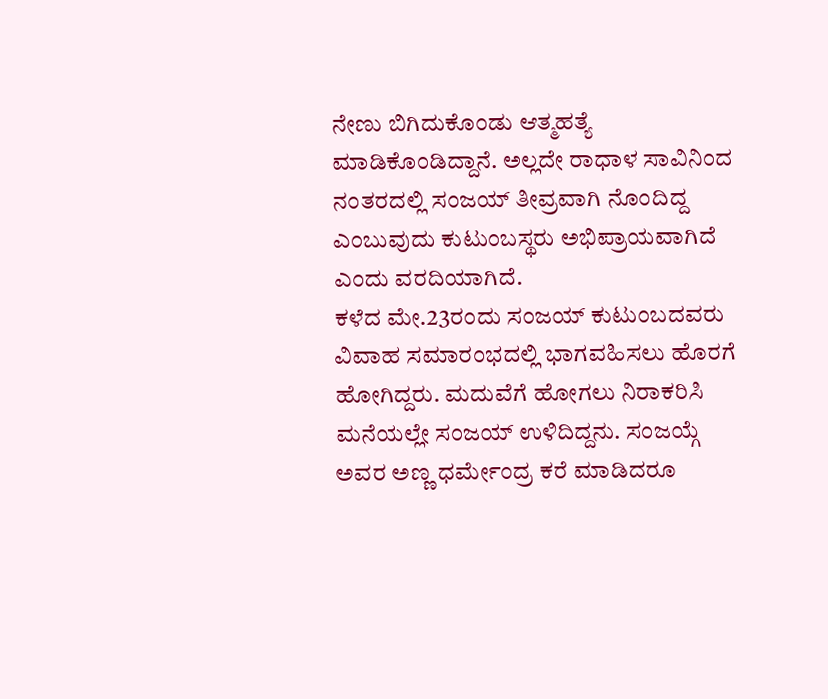ನೇಣು ಬಿಗಿದುಕೊಂಡು ಆತ್ಮಹತ್ಯೆ ಮಾಡಿಕೊಂಡಿದ್ದಾನೆ. ಅಲ್ಲದೇ ರಾಧಾಳ ಸಾವಿನಿಂದ ನಂತರದಲ್ಲಿ ಸಂಜಯ್ ತೀವ್ರವಾಗಿ ನೊಂದಿದ್ದ ಎಂಬುವುದು ಕುಟುಂಬಸ್ಥರು ಅಭಿಪ್ರಾಯವಾಗಿದೆ ಎಂದು ವರದಿಯಾಗಿದೆ.
ಕಳೆದ ಮೇ.23ರಂದು ಸಂಜಯ್ ಕುಟುಂಬದವರು ವಿವಾಹ ಸಮಾರಂಭದಲ್ಲಿ ಭಾಗವಹಿಸಲು ಹೊರಗೆ ಹೋಗಿದ್ದರು. ಮದುವೆಗೆ ಹೋಗಲು ನಿರಾಕರಿಸಿ ಮನೆಯಲ್ಲೇ ಸಂಜಯ್ ಉಳಿದಿದ್ದನು. ಸಂಜಯ್ಗೆ ಅವರ ಅಣ್ಣ ಧರ್ಮೇಂದ್ರ ಕರೆ ಮಾಡಿದರೂ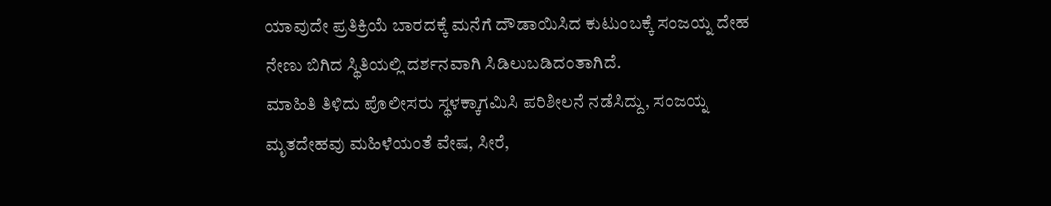ಯಾವುದೇ ಪ್ರತಿಕ್ರಿಯೆ ಬಾರದಕ್ಕೆ ಮನೆಗೆ ದೌಡಾಯಿಸಿದ ಕುಟುಂಬಕ್ಕೆ ಸಂಜಯ್ನ ದೇಹ ನೇಣು ಬಿಗಿದ ಸ್ಥಿತಿಯಲ್ಲಿ ದರ್ಶನವಾಗಿ ಸಿಡಿಲುಬಡಿದಂತಾಗಿದೆ.
ಮಾಹಿತಿ ತಿಳಿದು ಪೊಲೀಸರು ಸ್ಥಳಕ್ಕಾಗಮಿಸಿ ಪರಿಶೀಲನೆ ನಡೆಸಿದ್ದು, ಸಂಜಯ್ನ ಮೃತದೇಹವು ಮಹಿಳೆಯಂತೆ ವೇಷ, ಸೀರೆ,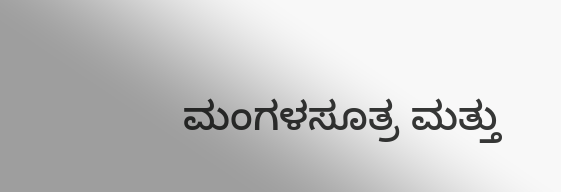ಮಂಗಳಸೂತ್ರ ಮತ್ತು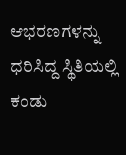ಆಭರಣಗಳನ್ನು ಧರಿಸಿದ್ದ ಸ್ಥಿತಿಯಲ್ಲಿ ಕಂಡು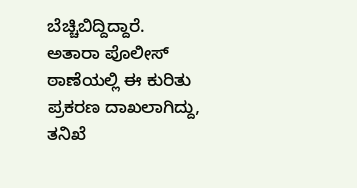ಬೆಚ್ಚಿಬಿದ್ದಿದ್ದಾರೆ.
ಅತಾರಾ ಪೊಲೀಸ್ ಠಾಣೆಯಲ್ಲಿ ಈ ಕುರಿತು ಪ್ರಕರಣ ದಾಖಲಾಗಿದ್ದು, ತನಿಖೆ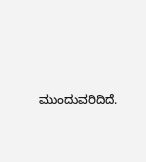ಮುಂದುವರಿದಿದೆ.